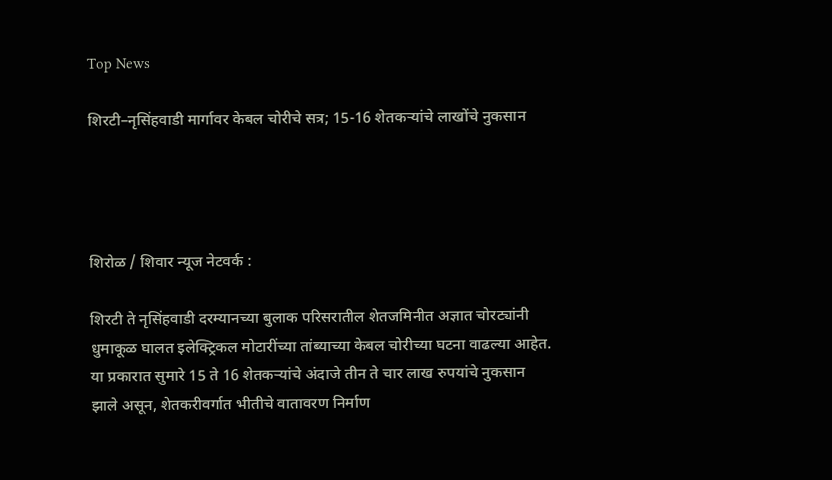Top News

शिरटी–नृसिंहवाडी मार्गावर केबल चोरीचे सत्र; 15-16 शेतकऱ्यांचे लाखोंचे नुकसान




शिरोळ / शिवार न्यूज नेटवर्क :

शिरटी ते नृसिंहवाडी दरम्यानच्या बुलाक परिसरातील शेतजमिनीत अज्ञात चोरट्यांनी धुमाकूळ घालत इलेक्ट्रिकल मोटारींच्या तांब्याच्या केबल चोरीच्या घटना वाढल्या आहेत. या प्रकारात सुमारे 15 ते 16 शेतकऱ्यांचे अंदाजे तीन ते चार लाख रुपयांचे नुकसान झाले असून, शेतकरीवर्गात भीतीचे वातावरण निर्माण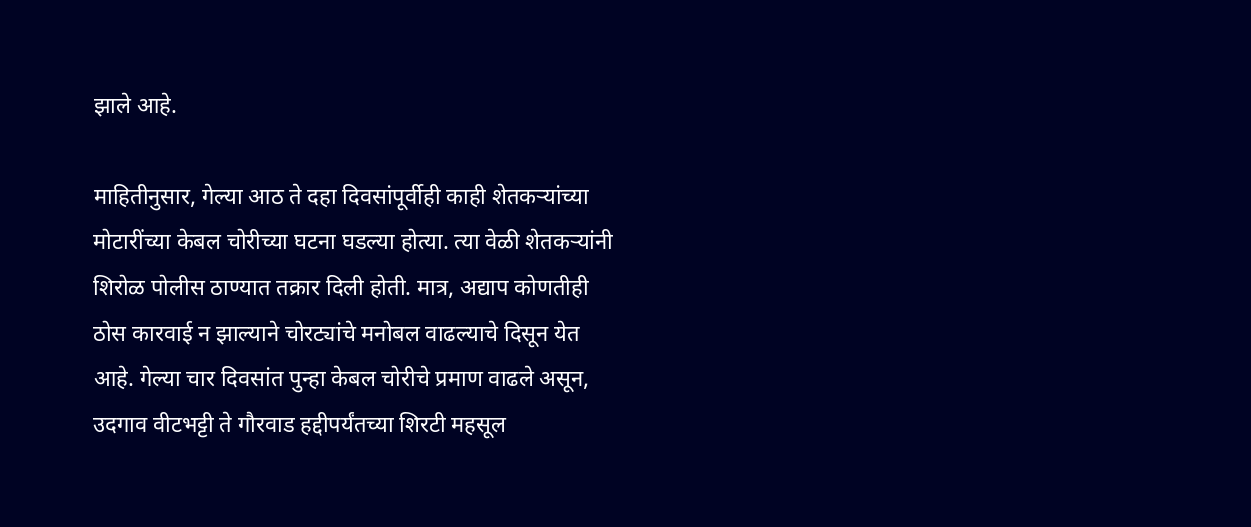झाले आहे.

माहितीनुसार, गेल्या आठ ते दहा दिवसांपूर्वीही काही शेतकऱ्यांच्या मोटारींच्या केबल चोरीच्या घटना घडल्या होत्या. त्या वेळी शेतकऱ्यांनी शिरोळ पोलीस ठाण्यात तक्रार दिली होती. मात्र, अद्याप कोणतीही ठोस कारवाई न झाल्याने चोरट्यांचे मनोबल वाढल्याचे दिसून येत आहे. गेल्या चार दिवसांत पुन्हा केबल चोरीचे प्रमाण वाढले असून, उदगाव वीटभट्टी ते गौरवाड हद्दीपर्यंतच्या शिरटी महसूल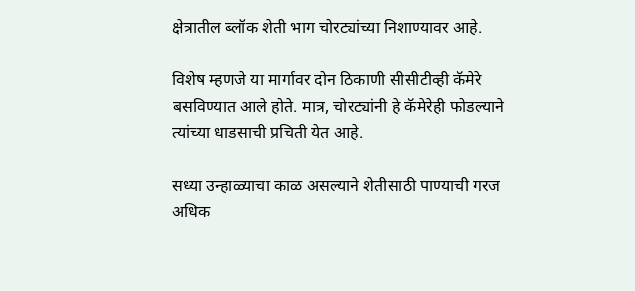क्षेत्रातील ब्लॉक शेती भाग चोरट्यांच्या निशाण्यावर आहे.

विशेष म्हणजे या मार्गावर दोन ठिकाणी सीसीटीव्ही कॅमेरे बसविण्यात आले होते. मात्र, चोरट्यांनी हे कॅमेरेही फोडल्याने त्यांच्या धाडसाची प्रचिती येत आहे.

सध्या उन्हाळ्याचा काळ असल्याने शेतीसाठी पाण्याची गरज अधिक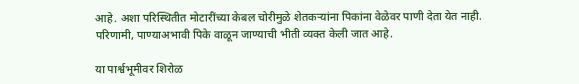आहे. अशा परिस्थितीत मोटारींच्या केबल चोरीमुळे शेतकऱ्यांना पिकांना वेळेवर पाणी देता येत नाही. परिणामी, पाण्याअभावी पिके वाळून जाण्याची भीती व्यक्त केली जात आहे.

या पार्श्वभूमीवर शिरोळ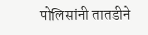पोलिसांनी तातडीने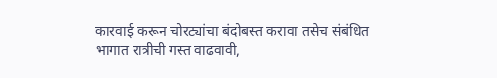कारवाई करून चोरट्यांचा बंदोबस्त करावा तसेच संबंधित भागात रात्रीची गस्त वाढवावी,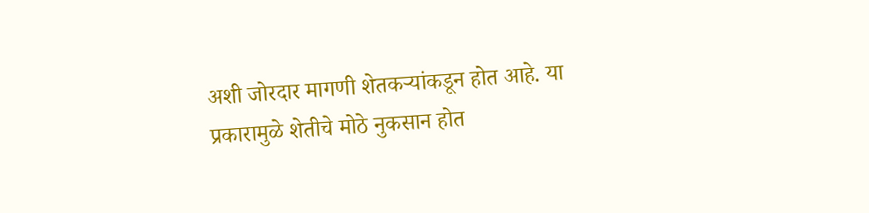अशी जोरदार मागणी शेतकऱ्यांकडून होत आहे. या प्रकारामुळे शेतीचे मोठे नुकसान होत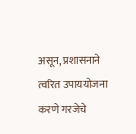असून, प्रशासनाने त्वरित उपाययोजना करणे गरजेचे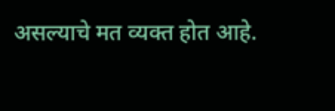असल्याचे मत व्यक्त होत आहे.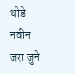थोडे नवीन जरा जुने